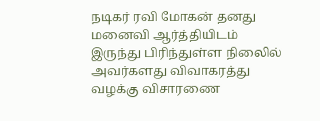நடிகர் ரவி மோகன் தனது மனைவி ஆர்த்தியிடம் இருந்து பிரிந்துள்ள நிலைில் அவர்களது விவாகரத்து வழக்கு விசாரணை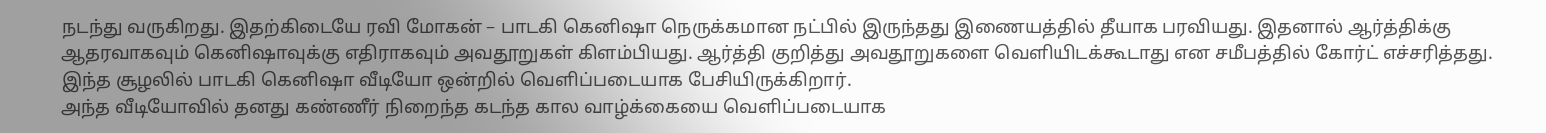நடந்து வருகிறது. இதற்கிடையே ரவி மோகன் – பாடகி கெனிஷா நெருக்கமான நட்பில் இருந்தது இணையத்தில் தீயாக பரவியது. இதனால் ஆர்த்திக்கு ஆதரவாகவும் கெனிஷாவுக்கு எதிராகவும் அவதூறுகள் கிளம்பியது. ஆர்த்தி குறித்து அவதூறுகளை வெளியிடக்கூடாது என சமீபத்தில் கோர்ட் எச்சரித்தது. இந்த சூழலில் பாடகி கெனிஷா வீடியோ ஒன்றில் வெளிப்படையாக பேசியிருக்கிறார்.
அந்த வீடியோவில் தனது கண்ணீர் நிறைந்த கடந்த கால வாழ்க்கையை வெளிப்படையாக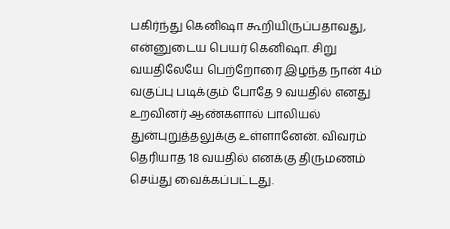பகிர்ந்து கெனிஷா கூறியிருப்பதாவது, என்னுடைய பெயர் கெனிஷா. சிறு வயதிலேயே பெற்றோரை இழந்த நான் 4ம் வகுப்பு படிக்கும் போதே 9 வயதில் எனது உறவினர் ஆண்களால் பாலியல் துன்புறுத்தலுக்கு உள்ளானேன். விவரம் தெரியாத 18 வயதில் எனக்கு திருமணம் செய்து வைக்கப்பட்டது.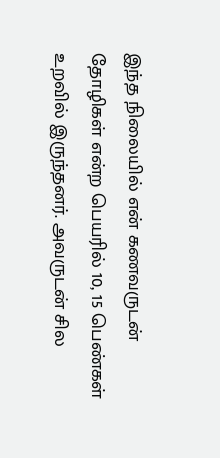இந்த நிலையில் என் கணவருடன் தோழிகள் என்ற பெயரில் 10, 15 பெண்கள் உறவில் இருந்தனர். அவருடன் சில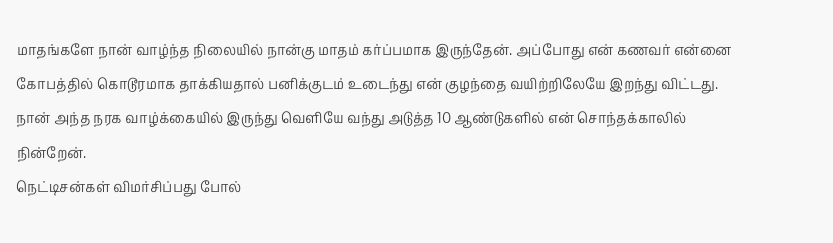மாதங்களே நான் வாழ்ந்த நிலையில் நான்கு மாதம் கர்ப்பமாக இருந்தேன். அப்போது என் கணவர் என்னை கோபத்தில் கொடூரமாக தாக்கியதால் பனிக்குடம் உடைந்து என் குழந்தை வயிற்றிலேயே இறந்து விட்டது. நான் அந்த நரக வாழ்க்கையில் இருந்து வெளியே வந்து அடுத்த 10 ஆண்டுகளில் என் சொந்தக்காலில் நின்றேன்.
நெட்டிசன்கள் விமர்சிப்பது போல்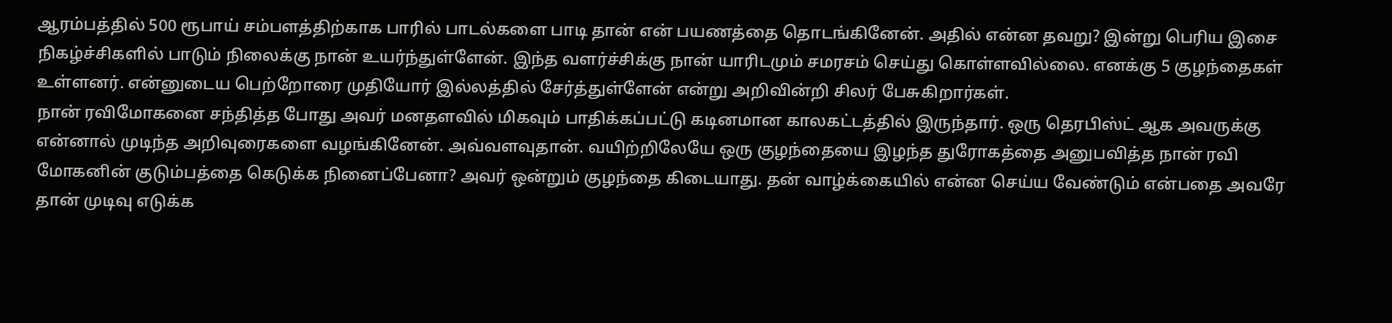ஆரம்பத்தில் 500 ரூபாய் சம்பளத்திற்காக பாரில் பாடல்களை பாடி தான் என் பயணத்தை தொடங்கினேன். அதில் என்ன தவறு? இன்று பெரிய இசை நிகழ்ச்சிகளில் பாடும் நிலைக்கு நான் உயர்ந்துள்ளேன். இந்த வளர்ச்சிக்கு நான் யாரிடமும் சமரசம் செய்து கொள்ளவில்லை. எனக்கு 5 குழந்தைகள் உள்ளனர். என்னுடைய பெற்றோரை முதியோர் இல்லத்தில் சேர்த்துள்ளேன் என்று அறிவின்றி சிலர் பேசுகிறார்கள்.
நான் ரவிமோகனை சந்தித்த போது அவர் மனதளவில் மிகவும் பாதிக்கப்பட்டு கடினமான காலகட்டத்தில் இருந்தார். ஒரு தெரபிஸ்ட் ஆக அவருக்கு என்னால் முடிந்த அறிவுரைகளை வழங்கினேன். அவ்வளவுதான். வயிற்றிலேயே ஒரு குழந்தையை இழந்த துரோகத்தை அனுபவித்த நான் ரவி மோகனின் குடும்பத்தை கெடுக்க நினைப்பேனா? அவர் ஒன்றும் குழந்தை கிடையாது. தன் வாழ்க்கையில் என்ன செய்ய வேண்டும் என்பதை அவரே தான் முடிவு எடுக்க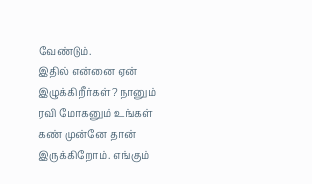வேண்டும்.
இதில் என்னை ஏன் இழுக்கிறீர்கள்? நானும் ரவி மோகனும் உங்கள் கண் முன்னே தான் இருக்கிறோம். எங்கும்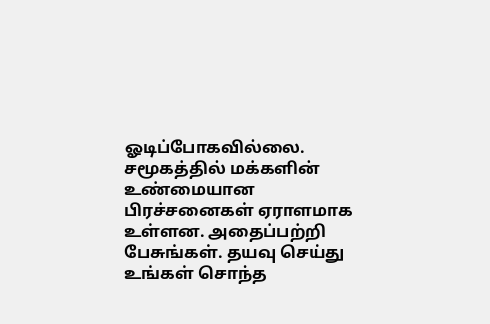ஓடிப்போகவில்லை. சமூகத்தில் மக்களின் உண்மையான பிரச்சனைகள் ஏராளமாக உள்ளன. அதைப்பற்றி பேசுங்கள். தயவு செய்து உங்கள் சொந்த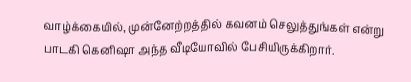வாழ்க்கையில், முன்னேற்றத்தில் கவனம் செலுத்துங்கள் என்று பாடகி கெனிஷா அந்த வீடியோவில் பேசியிருக்கிறார்.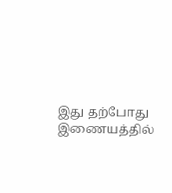இது தற்போது இணையத்தில்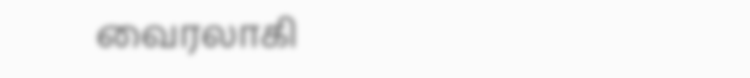வைரலாகி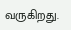வருகிறது.